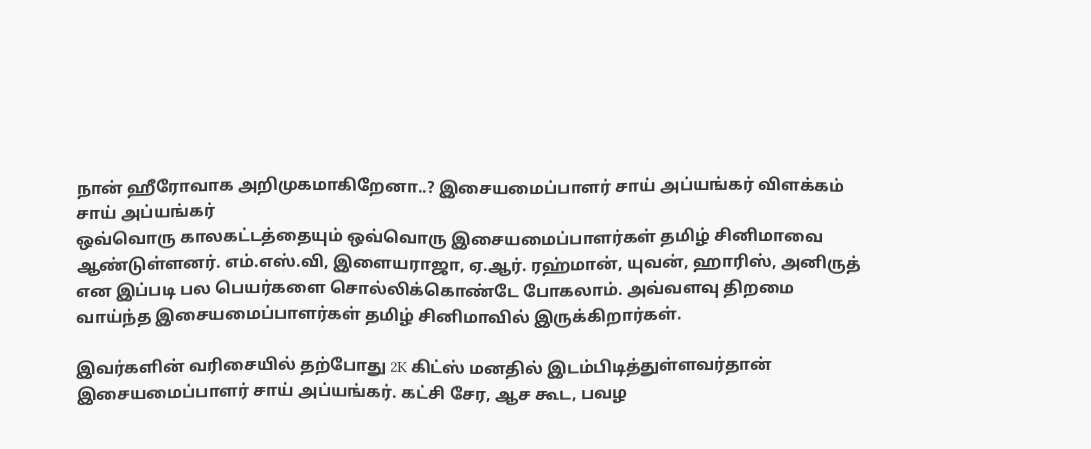நான் ஹீரோவாக அறிமுகமாகிறேனா..? இசையமைப்பாளர் சாய் அப்யங்கர் விளக்கம்
சாய் அப்யங்கர்
ஒவ்வொரு காலகட்டத்தையும் ஒவ்வொரு இசையமைப்பாளர்கள் தமிழ் சினிமாவை ஆண்டுள்ளனர். எம்.எஸ்.வி, இளையராஜா, ஏ.ஆர். ரஹ்மான், யுவன், ஹாரிஸ், அனிருத் என இப்படி பல பெயர்களை சொல்லிக்கொண்டே போகலாம். அவ்வளவு திறமை வாய்ந்த இசையமைப்பாளர்கள் தமிழ் சினிமாவில் இருக்கிறார்கள்.

இவர்களின் வரிசையில் தற்போது 2K கிட்ஸ் மனதில் இடம்பிடித்துள்ளவர்தான் இசையமைப்பாளர் சாய் அப்யங்கர். கட்சி சேர, ஆச கூட, பவழ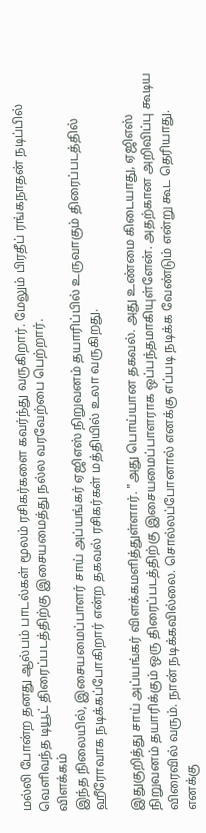மல்லி போன்ற தனது ஆல்பம் பாடல்கள் மூலம் ரசிகர்களை கவர்ந்து வருகிறார். மேலும் பிரதீப் ரங்கநாதன் நடிப்பில் வெளிவந்த டியூட் திரைப்படத்திற்கு இசையமைத்து நல்ல வரவேற்பை பெற்றார்.
விளக்கம்
இந்த நிலையில், இசையமைப்பாளர் சாய் அப்யங்கர் ஏஜிஎஸ் நிறுவனம் தயாரிப்பில் உருவாகும் திரைப்படத்தில் ஹீரோவாக நடிக்கப்போகிறார் என்ற தகவல் ரசிகர்கள் மத்தியில் உலா வருகிறது.

இதுகுறித்து சாய் அப்யங்கர் விளக்கமளித்துள்ளார். "அது பொய்யான தகவல். அது உண்மை கிடையாது, ஏஜிஎஸ் நிறுவனம் தயாரிக்கும் ஒரு திரைப்படத்திற்கு இசையமைப்பாளராக ஒப்பந்தமாகியுள்ளேன். அதற்கான அறிவிப்பு கூடிய விரைவில் வரும். நான் நடிக்கவில்லை. சொல்லப்போனால் எனக்கு எப்படி நடிக்க வேண்டும் என்று கூட தெரியாது. எனக்கு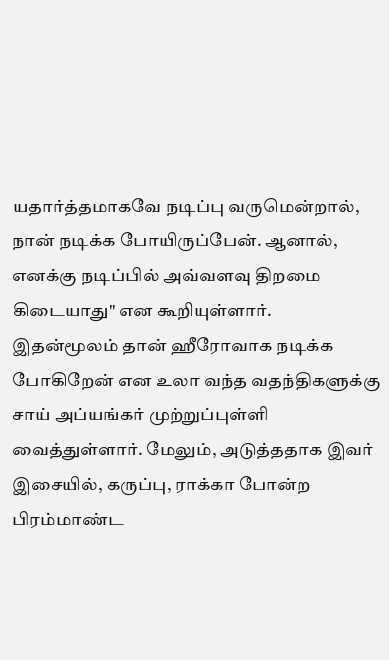யதார்த்தமாகவே நடிப்பு வருமென்றால், நான் நடிக்க போயிருப்பேன். ஆனால், எனக்கு நடிப்பில் அவ்வளவு திறமை கிடையாது" என கூறியுள்ளார்.
இதன்மூலம் தான் ஹீரோவாக நடிக்க போகிறேன் என உலா வந்த வதந்திகளுக்கு சாய் அப்யங்கர் முற்றுப்புள்ளி வைத்துள்ளார். மேலும், அடுத்ததாக இவர் இசையில், கருப்பு, ராக்கா போன்ற பிரம்மாண்ட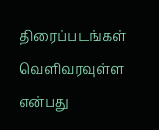திரைப்படங்கள் வெளிவரவுள்ள என்பது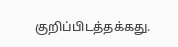குறிப்பிடத்தக்கது.